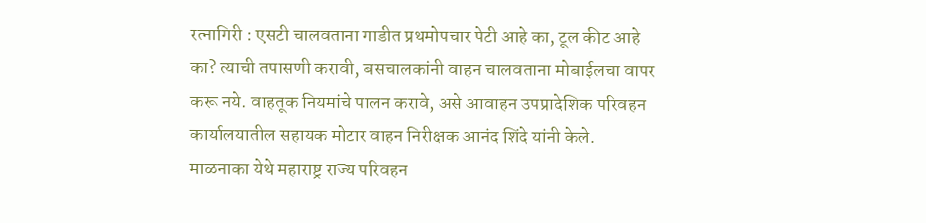रत्नागिरी : एसटी चालवताना गाडीत प्रथमोपचार पेटी आहे का, टूल कीट आहे का? त्याची तपासणी करावी, बसचालकांनी वाहन चालवताना मोबाईलचा वापर करू नये. वाहतूक नियमांचे पालन करावे, असे आवाहन उपप्रादेशिक परिवहन कार्यालयातील सहायक मोटार वाहन निरीक्षक आनंद शिंदे यांनी केले.
माळनाका येथे महाराष्ट्र राज्य परिवहन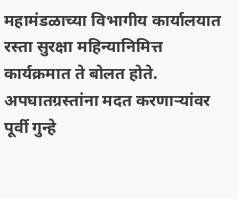महामंडळाच्या विभागीय कार्यालयात रस्ता सुरक्षा महिन्यानिमित्त कार्यक्रमात ते बोलत होते. अपघातग्रस्तांना मदत करणाऱ्यांवर पूर्वी गुन्हे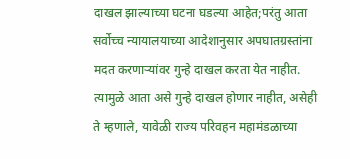दाखल झाल्याच्या घटना घडल्या आहेत;परंतु आता सर्वोच्च न्यायालयाच्या आदेशानुसार अपघातग्रस्तांना मदत करणाऱ्यांवर गुन्हे दाखल करता येत नाहीत. त्यामुळे आता असे गुन्हे दाखल होणार नाहीत, असेही ते म्हणाले, यावेळी राज्य परिवहन महामंडळाच्या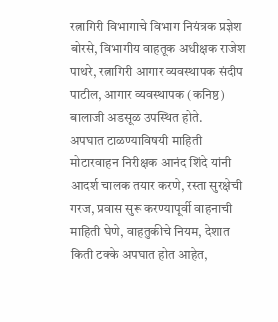रत्नागिरी विभागाचे विभाग नियंत्रक प्रज्ञेश बोरसे, विभागीय वाहतूक अधीक्षक राजेश पाथरे, रत्नागिरी आगार व्यवस्थापक संदीप पाटील, आगार व्यवस्थापक (कनिष्ठ) बालाजी अडसूळ उपस्थित होते.
अपघात टाळण्याविषयी माहिती
मोटारवाहन निरीक्षक आनंद शिंदे यांनी आदर्श चालक तयार करणे, रस्ता सुरक्षेची गरज, प्रवास सुरू करण्यापूर्वी वाहनाची माहिती घेणे, वाहतुकीचे नियम, देशात किती टक्के अपघात होत आहेत,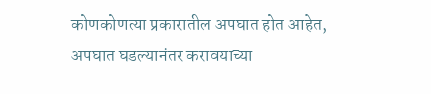कोणकोणत्या प्रकारातील अपघात होत आहेत, अपघात घडल्यानंतर करावयाच्या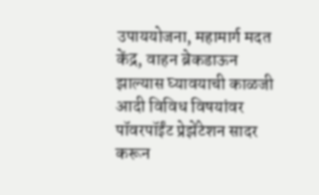उपाययोजना, महामार्ग मदत केंद्र, वाहन ब्रेकडाऊन झाल्यास घ्यावयाची काळजी आदी विविध विषयांवर पॉवरपॉईंट प्रेझेंटेशन सादर करून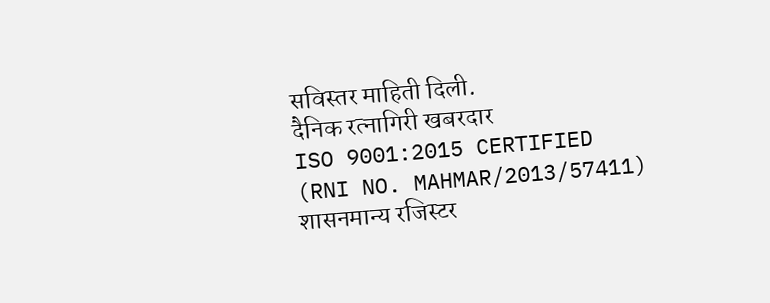सविस्तर माहिती दिली.
दैनिक रत्नागिरी खबरदार
ISO 9001:2015 CERTIFIED
(RNI NO. MAHMAR/2013/57411)
शासनमान्य रजिस्टर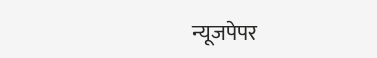न्यूजपेपर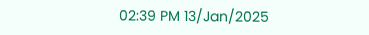02:39 PM 13/Jan/2025